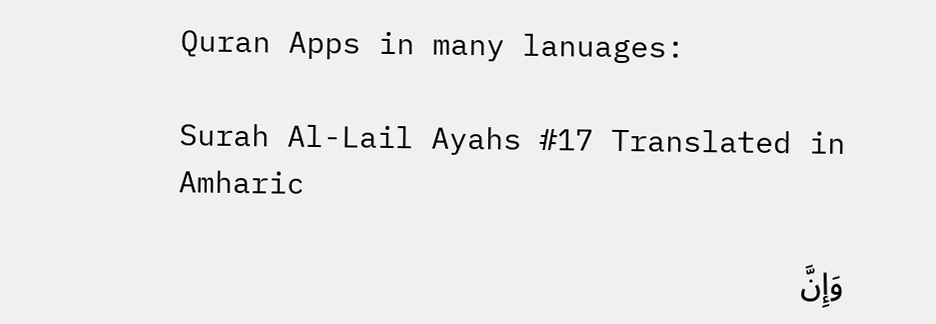Quran Apps in many lanuages:

Surah Al-Lail Ayahs #17 Translated in Amharic

وَإِنَّ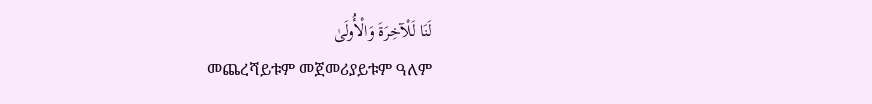لَنَا لَلْآخِرَةَ وَالْأُولَىٰ
መጨረሻይቱም መጀመሪያይቱም ዓለም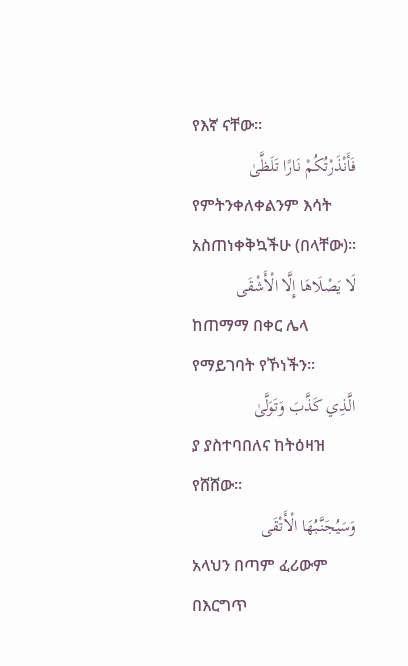የእኛ ናቸው፡፡
فَأَنْذَرْتُكُمْ نَارًا تَلَظَّىٰ
የምትንቀለቀልንም እሳት አስጠነቀቅኳችሁ (በላቸው)፡፡
لَا يَصْلَاهَا إِلَّا الْأَشْقَى
ከጠማማ በቀር ሌላ የማይገባት የኾነችን፡፡
الَّذِي كَذَّبَ وَتَوَلَّىٰ
ያ ያስተባበለና ከትዕዛዝ የሸሸው፡፡
وَسَيُجَنَّبُهَا الْأَتْقَى
አላህን በጣም ፈሪውም በእርግጥ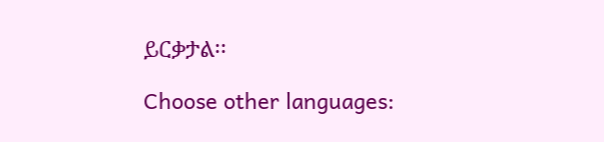ይርቃታል፡፡

Choose other languages: